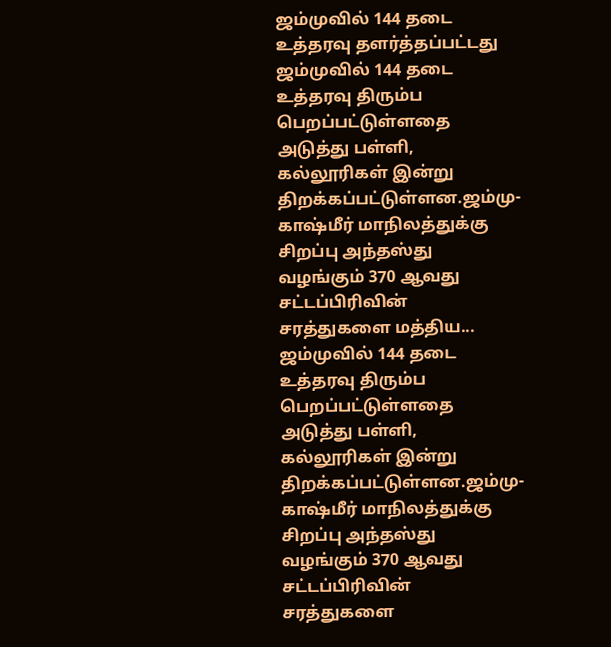ஜம்முவில் 144 தடை உத்தரவு தளர்த்தப்பட்டது
ஜம்முவில் 144 தடை உத்தரவு திரும்ப பெறப்பட்டுள்ளதை அடுத்து பள்ளி, கல்லூரிகள் இன்று திறக்கப்பட்டுள்ளன.ஜம்மு-காஷ்மீர் மாநிலத்துக்கு சிறப்பு அந்தஸ்து வழங்கும் 370 ஆவது சட்டப்பிரிவின் சரத்துகளை மத்திய...
ஜம்முவில் 144 தடை உத்தரவு திரும்ப பெறப்பட்டுள்ளதை அடுத்து பள்ளி, கல்லூரிகள் இன்று திறக்கப்பட்டுள்ளன.ஜம்மு-காஷ்மீர் மாநிலத்துக்கு சிறப்பு அந்தஸ்து வழங்கும் 370 ஆவது சட்டப்பிரிவின் சரத்துகளை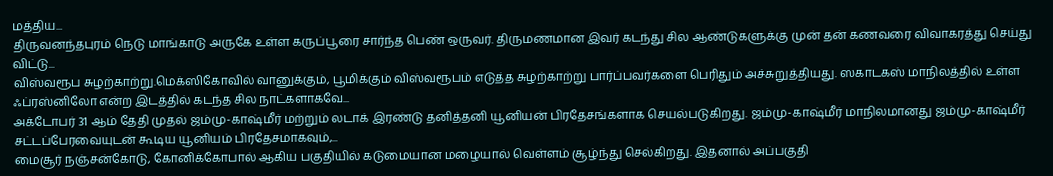மத்திய...
திருவனந்தபுரம் நெடு மாங்காடு அருகே உள்ள கருப்பூரை சார்ந்த பெண் ஒருவர். திருமணமான இவர் கடந்து சில ஆண்டுகளுக்கு முன் தன் கணவரை விவாகரத்து செய்து விட்டு...
விஸ்வரூப சுழற்காற்று.மெக்ஸிகோவில் வானுக்கும், பூமிக்கும் விஸ்வரூபம் எடுத்த சுழற்காற்று பார்ப்பவர்களை பெரிதும் அச்சுறுத்தியது. ஸகாடகஸ் மாநிலத்தில் உள்ள ஃப்ரஸ்னிலோ என்ற இடத்தில் கடந்த சில நாட்களாகவே...
அக்டோபர் 31 ஆம் தேதி முதல் ஜம்மு-காஷ்மீர் மற்றும் லடாக் இரண்டு தனித்தனி யூனியன் பிரதேசங்களாக செயல்படுகிறது. ஜம்மு-காஷ்மீர் மாநிலமானது ஜம்மு-காஷ்மீர் சட்டப்பேரவையுடன் கூடிய யூனியம் பிரதேசமாகவும்,...
மைசூர் நஞ்சன்கோடு, கோனிக்கோபால் ஆகிய பகுதியில் கடுமையான மழையால் வெள்ளம் சூழ்ந்து செல்கிறது. இதனால் அப்பகுதி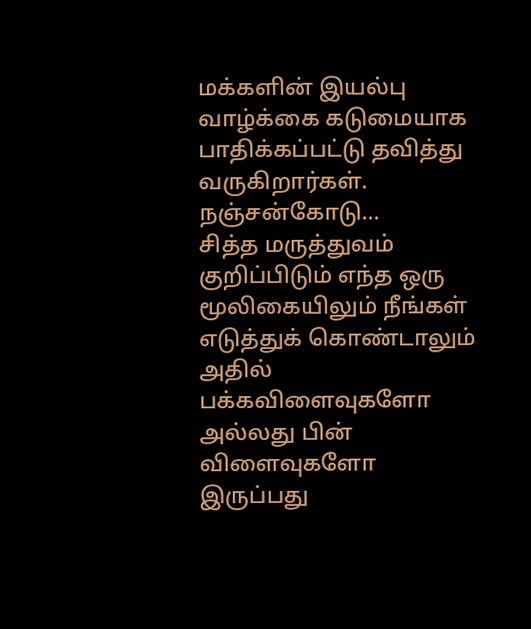மக்களின் இயல்பு வாழ்க்கை கடுமையாக பாதிக்கப்பட்டு தவித்து வருகிறார்கள். நஞ்சன்கோடு...
சித்த மருத்துவம் குறிப்பிடும் எந்த ஒரு மூலிகையிலும் நீங்கள் எடுத்துக் கொண்டாலும் அதில் பக்கவிளைவுகளோ அல்லது பின் விளைவுகளோ இருப்பது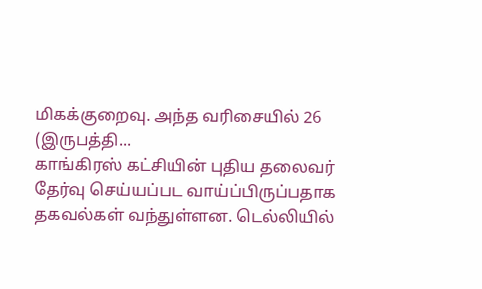மிகக்குறைவு. அந்த வரிசையில் 26 (இருபத்தி...
காங்கிரஸ் கட்சியின் புதிய தலைவர் தேர்வு செய்யப்பட வாய்ப்பிருப்பதாக தகவல்கள் வந்துள்ளன. டெல்லியில்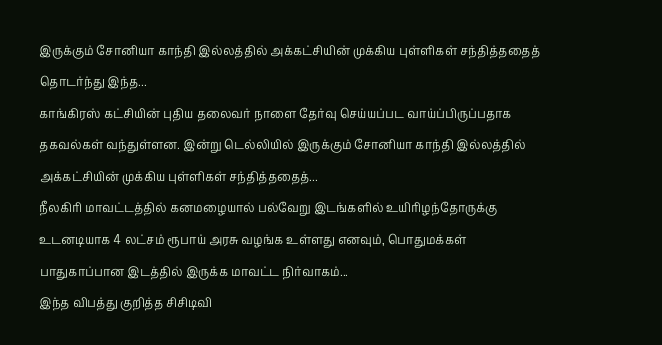இருக்கும் சோனியா காந்தி இல்லத்தில் அக்கட்சியின் முக்கிய புள்ளிகள் சந்தித்ததைத் தொடர்ந்து இந்த...
காங்கிரஸ் கட்சியின் புதிய தலைவர் நாளை தேர்வு செய்யப்பட வாய்ப்பிருப்பதாக தகவல்கள் வந்துள்ளன. இன்று டெல்லியில் இருக்கும் சோனியா காந்தி இல்லத்தில் அக்கட்சியின் முக்கிய புள்ளிகள் சந்தித்ததைத்...
நீலகிரி மாவட்டத்தில் கனமழையால் பல்வேறு இடங்களில் உயிரிழந்தோருக்கு உடனடியாக 4 லட்சம் ரூபாய் அரசு வழங்க உள்ளது எனவும், பொதுமக்கள் பாதுகாப்பான இடத்தில் இருக்க மாவட்ட நிர்வாகம்...
இந்த விபத்து குறித்த சிசிடிவி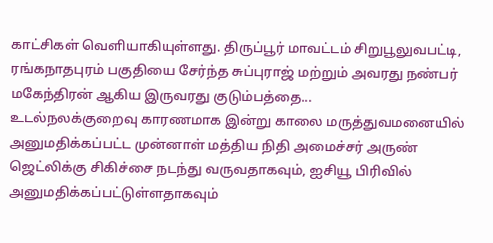காட்சிகள் வெளியாகியுள்ளது. திருப்பூர் மாவட்டம் சிறுபூலுவபட்டி, ரங்கநாதபுரம் பகுதியை சேர்ந்த சுப்புராஜ் மற்றும் அவரது நண்பர் மகேந்திரன் ஆகிய இருவரது குடும்பத்தை...
உடல்நலக்குறைவு காரணமாக இன்று காலை மருத்துவமனையில் அனுமதிக்கப்பட்ட முன்னாள் மத்திய நிதி அமைச்சர் அருண் ஜெட்லிக்கு சிகிச்சை நடந்து வருவதாகவும், ஐசியூ பிரிவில் அனுமதிக்கப்பட்டுள்ளதாகவும்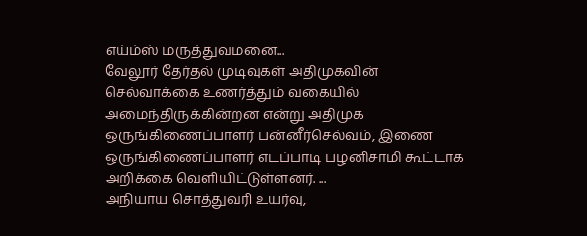எய்ம்ஸ் மருத்துவமனை...
வேலூர் தேர்தல் முடிவுகள் அதிமுகவின் செல்வாக்கை உணர்த்தும் வகையில் அமைந்திருக்கின்றன என்று அதிமுக ஒருங்கிணைப்பாளர் பன்னீர்செல்வம், இணை ஒருங்கிணைப்பாளர் எடப்பாடி பழனிசாமி கூட்டாக அறிக்கை வெளியிட்டுள்ளனர். ...
அநியாய சொத்துவரி உயர்வு,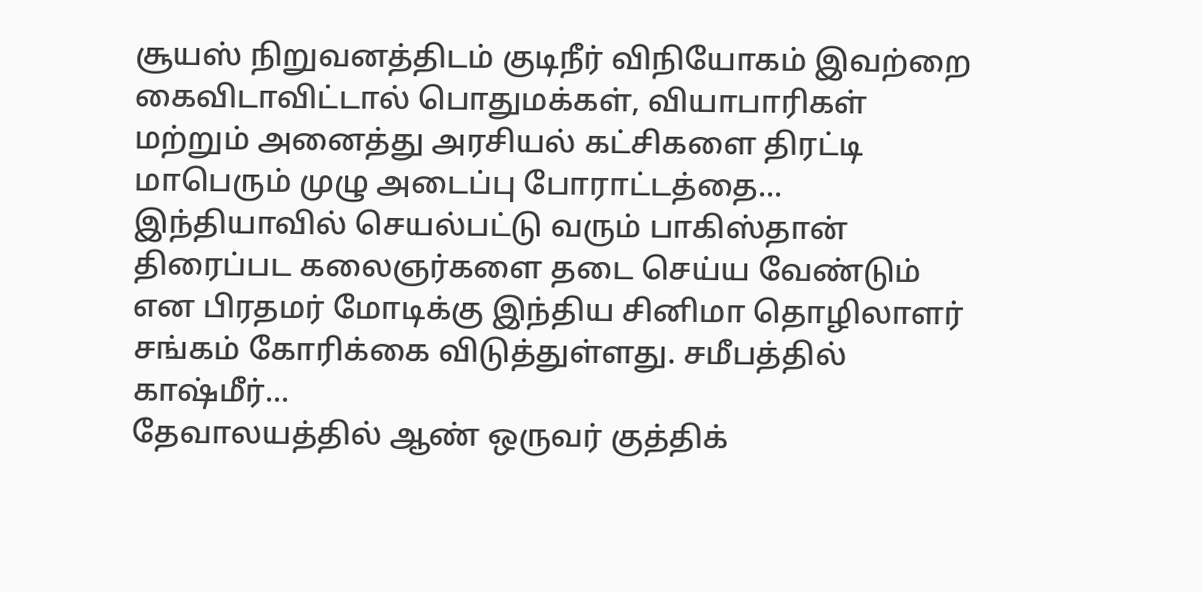சூயஸ் நிறுவனத்திடம் குடிநீர் விநியோகம் இவற்றை கைவிடாவிட்டால் பொதுமக்கள், வியாபாரிகள் மற்றும் அனைத்து அரசியல் கட்சிகளை திரட்டி மாபெரும் முழு அடைப்பு போராட்டத்தை...
இந்தியாவில் செயல்பட்டு வரும் பாகிஸ்தான் திரைப்பட கலைஞர்களை தடை செய்ய வேண்டும் என பிரதமர் மோடிக்கு இந்திய சினிமா தொழிலாளர் சங்கம் கோரிக்கை விடுத்துள்ளது. சமீபத்தில் காஷ்மீர்...
தேவாலயத்தில் ஆண் ஒருவர் குத்திக்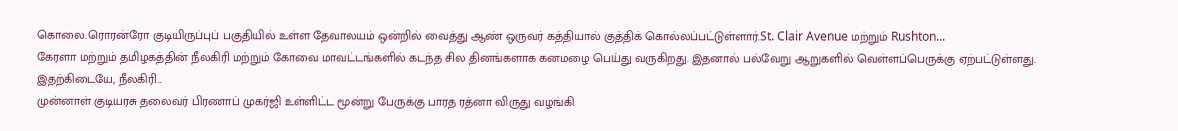கொலை.ரொரன்ரோ குடியிருப்புப் பகுதியில் உள்ள தேவாலயம் ஒன்றில் வைத்து ஆண் ஒருவர் கத்தியால் குத்திக் கொல்லப்பட்டுள்ளார்.St. Clair Avenue மற்றும் Rushton...
கேரளா மற்றும் தமிழகத்தின் நீலகிரி மற்றும் கோவை மாவட்டங்களில் கடந்த சில தினங்களாக கனமழை பெய்து வருகிறது. இதனால் பல்வேறு ஆறுகளில் வெள்ளப்பெருக்கு ஏற்பட்டுள்ளது. இதற்கிடையே, நீலகிரி...
முன்னாள் குடியரசு தலைவர் பிரணாப் முகர்ஜி உள்ளிட்ட மூன்று பேருக்கு பாரத ரத்னா விருது வழங்கி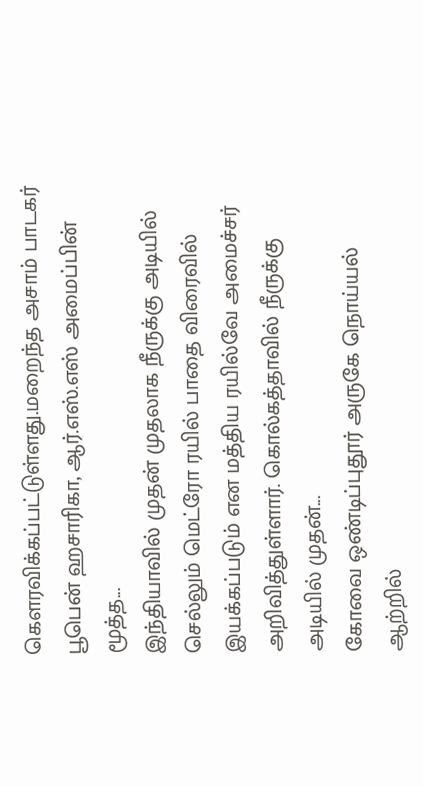கெளரவிக்கப்பட்டுள்ளது.மறைந்த அசாம் பாடகர் பூபென் ஹசாரிகா, ஆர்.எஸ்.எஸ் அமைப்பின் மூத்த...
இந்தியாவில் முதன் முதலாக நீருக்கு அடியில் செல்லும் மெட்ரோ ரயில் பாதை விரைவில் இயக்கப்படும் என மத்திய ரயில்வே அமைச்சர் அறிவித்துள்ளார். கொல்கத்தாவில் நீருக்கு அடியில் முதன்...
கோவை ஒண்டிப்புதூர் அருகே நொய்யல் ஆற்றில்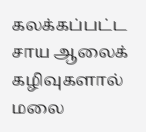கலக்கப்பட்ட சாய ஆலைக் கழிவுகளால் மலை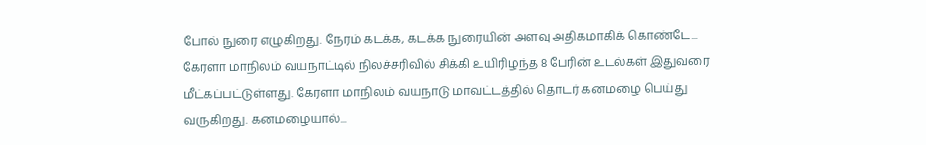போல் நுரை எழுகிறது. நேரம் கடக்க, கடக்க நுரையின் அளவு அதிகமாகிக் கொண்டே...
கேரளா மாநிலம் வயநாட்டில் நிலச்சரிவில் சிக்கி உயிரிழந்த 8 பேரின் உடல்கள் இதுவரை மீட்கப்பட்டுள்ளது. கேரளா மாநிலம் வயநாடு மாவட்டத்தில் தொடர் கனமழை பெய்து வருகிறது. கனமழையால்...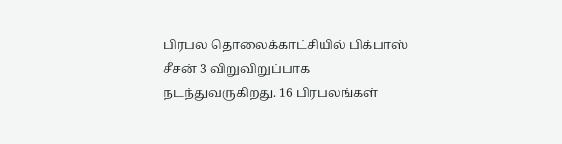பிரபல தொலைக்காட்சியில் பிக்பாஸ் சீசன் 3 விறுவிறுப்பாக நடந்துவருகிறது. 16 பிரபலங்கள்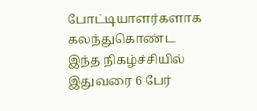போட்டியாளர்களாக கலந்துகொண்ட இந்த நிகழ்ச்சியில் இதுவரை 6 பேர்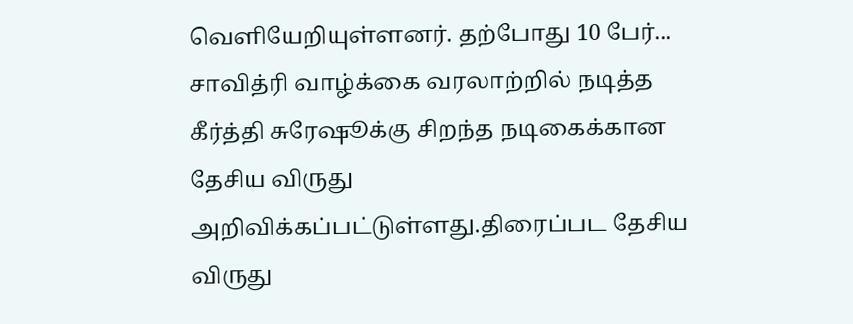வெளியேறியுள்ளனர். தற்போது 10 பேர்...
சாவித்ரி வாழ்க்கை வரலாற்றில் நடித்த கீர்த்தி சுரேஷூக்கு சிறந்த நடிகைக்கான தேசிய விருது அறிவிக்கப்பட்டுள்ளது.திரைப்பட தேசிய விருது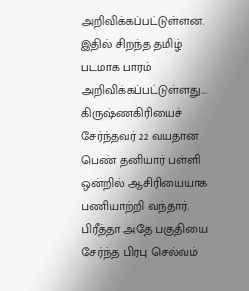அறிவிக்கப்பட்டுள்ளன. இதில் சிறந்த தமிழ் படமாக பாரம் அறிவிக்கப்பட்டுள்ளது....
கிருஷ்ணகிரியைச் சேர்ந்தவர் 22 வயதான பெண் தனியார் பள்ளி ஒன்றில் ஆசிரியையாக பணியாற்றி வந்தார். பிரீத்தா அதே பகுதியை சேர்ந்த பிரபு செல்வம்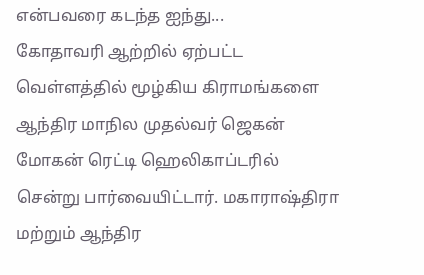என்பவரை கடந்த ஐந்து...
கோதாவரி ஆற்றில் ஏற்பட்ட வெள்ளத்தில் மூழ்கிய கிராமங்களை ஆந்திர மாநில முதல்வர் ஜெகன் மோகன் ரெட்டி ஹெலிகாப்டரில் சென்று பார்வையிட்டார். மகாராஷ்திரா மற்றும் ஆந்திர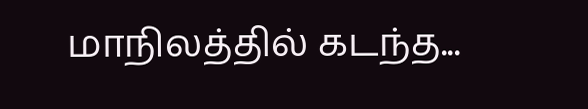மாநிலத்தில் கடந்த...